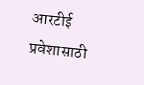आरटीई प्रवेशासाठी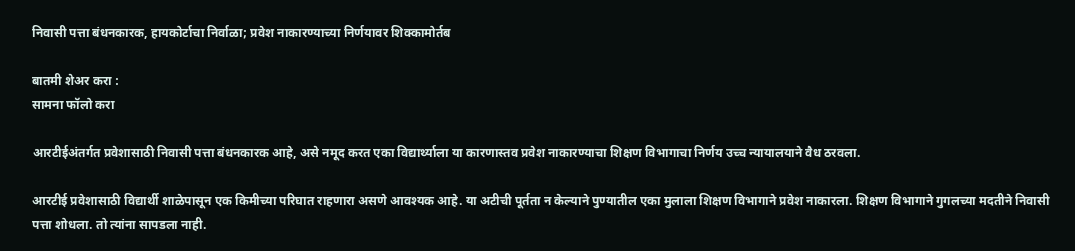निवासी पत्ता बंधनकारक, हायकोर्टाचा निर्वाळा; प्रवेश नाकारण्याच्या निर्णयावर शिक्कामोर्तब

बातमी शेअर करा :
सामना फॉलो करा

आरटीईअंतर्गत प्रवेशासाठी निवासी पत्ता बंधनकारक आहे, असे नमूद करत एका विद्यार्थ्याला या कारणास्तव प्रवेश नाकारण्याचा शिक्षण विभागाचा निर्णय उच्च न्यायालयाने वैध ठरवला.

आरटीई प्रवेशासाठी विद्यार्थी शाळेपासून एक किमीच्या परिघात राहणारा असणे आवश्यक आहे. या अटीची पूर्तता न केल्याने पुण्यातील एका मुलाला शिक्षण विभागाने प्रवेश नाकारला. शिक्षण विभागाने गुगलच्या मदतीने निवासी पत्ता शोधला. तो त्यांना सापडला नाही.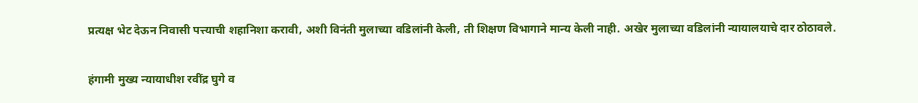प्रत्यक्ष भेट देऊन निवासी पत्त्याची शहानिशा करावी, अशी विनंती मुलाच्या वडिलांनी केली, ती शिक्षण विभागाने मान्य केली नाही. अखेर मुलाच्या वडिलांनी न्यायालयाचे दार ठोठावले.

हंगामी मुख्य न्यायाधीश रवींद्र घुगे व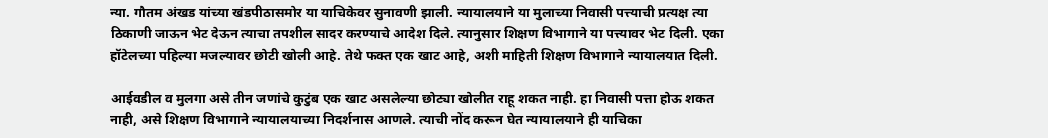न्या. गौतम अंखड यांच्या खंडपीठासमोर या याचिकेवर सुनावणी झाली. न्यायालयाने या मुलाच्या निवासी पत्त्याची प्रत्यक्ष त्या ठिकाणी जाऊन भेट देऊन त्याचा तपशील सादर करण्याचे आदेश दिले. त्यानुसार शिक्षण विभागाने या पत्त्यावर भेट दिली. एका हॉटेलच्या पहिल्या मजल्यावर छोटी खोली आहे. तेथे फक्त एक खाट आहे, अशी माहिती शिक्षण विभागाने न्यायालयात दिली.

आईवडील व मुलगा असे तीन जणांचे कुटुंब एक खाट असलेल्या छोट्या खोलीत राहू शकत नाही. हा निवासी पत्ता होऊ शकत नाही, असे शिक्षण विभागाने न्यायालयाच्या निदर्शनास आणले. त्याची नोंद करून घेत न्यायालयाने ही याचिका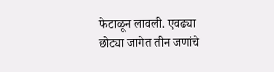फेटाळून लावली. एवढ्या छोट्या जागेत तीन जणांचे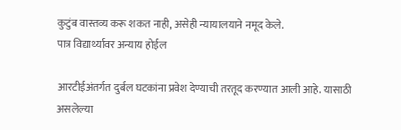कुटुंब वास्तव्य करू शकत नाही, असेही न्यायालयाने नमूद केले.
पात्र विद्यार्थ्यावर अन्याय होईल

आरटीईअंतर्गत दुर्बल घटकांना प्रवेश देण्याची तरतूद करण्यात आली आहे. यासाठी असलेल्या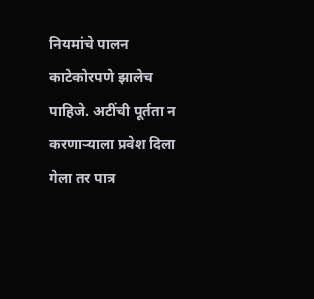नियमांचे पालन काटेकोरपणे झालेच पाहिजे. अटींची पूर्तता न करणाऱ्याला प्रवेश दिला गेला तर पात्र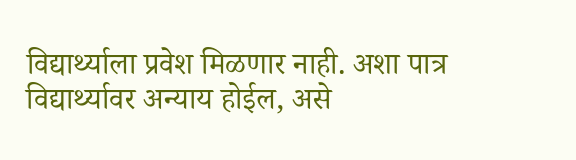विद्यार्थ्याला प्रवेश मिळणार नाही. अशा पात्र विद्यार्थ्यावर अन्याय होईल, असे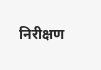निरीक्षण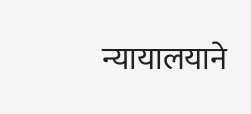न्यायालयाने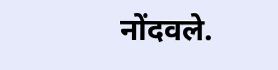नोंदवले.